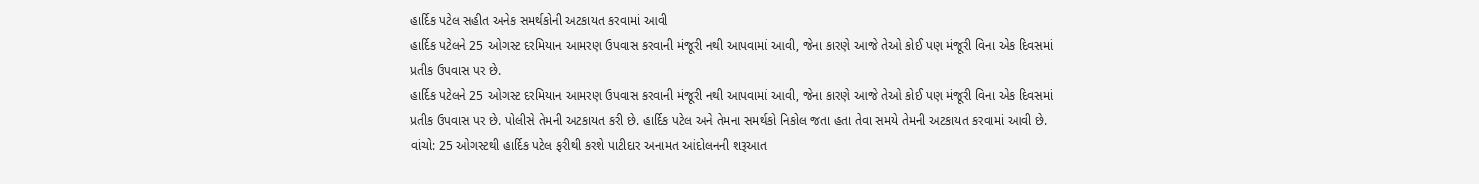હાર્દિક પટેલ સહીત અનેક સમર્થકોની અટકાયત કરવામાં આવી
હાર્દિક પટેલને 25 ઓગસ્ટ દરમિયાન આમરણ ઉપવાસ કરવાની મંજૂરી નથી આપવામાં આવી, જેના કારણે આજે તેઓ કોઈ પણ મંજૂરી વિના એક દિવસમાં પ્રતીક ઉપવાસ પર છે.
હાર્દિક પટેલને 25 ઓગસ્ટ દરમિયાન આમરણ ઉપવાસ કરવાની મંજૂરી નથી આપવામાં આવી, જેના કારણે આજે તેઓ કોઈ પણ મંજૂરી વિના એક દિવસમાં પ્રતીક ઉપવાસ પર છે. પોલીસે તેમની અટકાયત કરી છે. હાર્દિક પટેલ અને તેમના સમર્થકો નિકોલ જતા હતા તેવા સમયે તેમની અટકાયત કરવામાં આવી છે.
વાંચો: 25 ઓગસ્ટથી હાર્દિક પટેલ ફરીથી કરશે પાટીદાર અનામત આંદોલનની શરૂઆત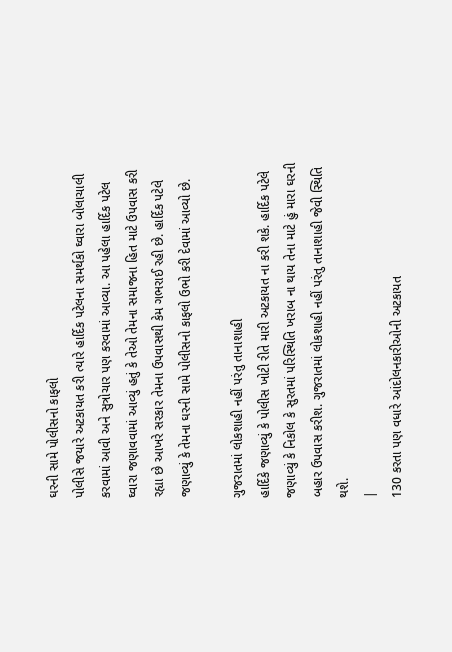ઘરની સામે પોલીસનો કાફલો
પોલીસે જયારે અટકાયત કરી ત્યારે હાર્દિક પટેલના સમર્થકો ઘ્વારા બોલાચાલી કરવામાં આવી અને સુત્રોચાર પણ કરવામાં આવ્યા. આ પહેલા હાર્દિક પટેલ ઘ્વારા જણાવવામાં આવ્યું હતું કે તેઓ તેમના સમાજના હિત માટે ઉપવાસ કરી રહ્યા છે આખરે સરકાર તેમના ઉપવાસથી કેમ ગભરાઈ રહી છે. હાર્દિક પટેલે જણાવ્યું કે તેમના ઘરની સામે પોલીસનો કાફલો ઉભો કરી દેવામાં આવ્યો છે.

ગુજરાતમાં લોકશાહી નહીં પરંતુ તાનાશાહી
હાર્દિકે જણાવ્યું કે પોલીસ ખોટી રીતે મારી અટકાયત ના કરી શકે. હાર્દિક પટેલે જણાવ્યું કે નિકોલ કે સુરતમાં પરિસ્થિતિ ખરાબ ના થાય તેના માટે હું મારા ઘરની બહાર ઉપવાસ કરીશ. ગુજરાતમાં લોકશાહી નહીં પરંતુ તાનાશાહી જેવી સ્થિતિ થશે.
|
130 કરતા પણ વધારે આંદોલનકારીઓની અટકાયત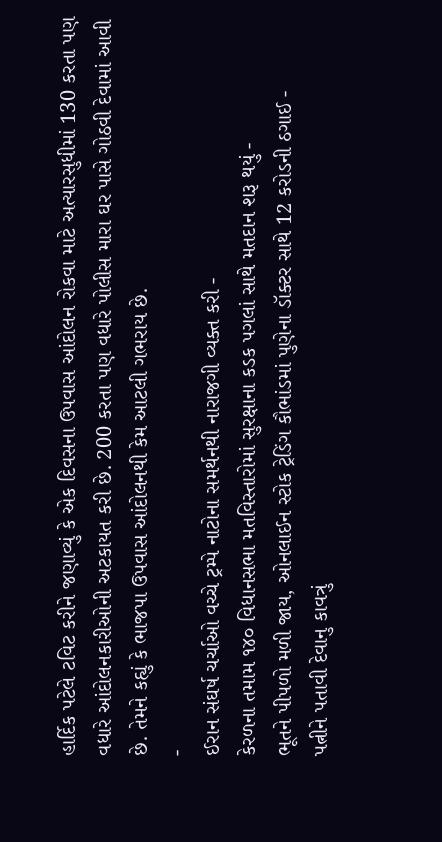હાર્દિક પટેલે ટવિટ કરીને જણાવ્યું કે એક દિવસના ઉપવાસ આંદોલન રોકવા માટે અત્યારસુધીમાં 130 કરતા પણ વધારે આંદોલનકારીઓની અટકાયત કરી છે. 200 કરતા પણ વધારે પોલીસ મારા ઘર પાસે ગોઠવી દેવામાં આવી છે. તેમને કહ્યું કે ભાજપા ઉપવાસ આંદોલનથી કેમ આટલી ગભરાય છે.
-
ઈરાન સંઘર્ષ ચર્ચાઓ વચ્ચે ટ્રમ્પે નાટોના સમર્થનથી નારાજગી વ્યક્ત કરી -
કેરળના તમામ ૧૪૦ વિધાનસભા મતવિસ્તારોમાં સુરક્ષાના કડક પગલાં સાથે મતદાન શરૂ થયું -
ભૂતને પીપળો મળી જાય, ઓનલાઈન સ્ટોક ટ્રેડિંગ કૌભાંડમાં પુણેના ડૉક્ટર સાથે 12 કરોડની ઠગાઈ -
પત્નીને પતાવી દેવાનુ કાવત્રું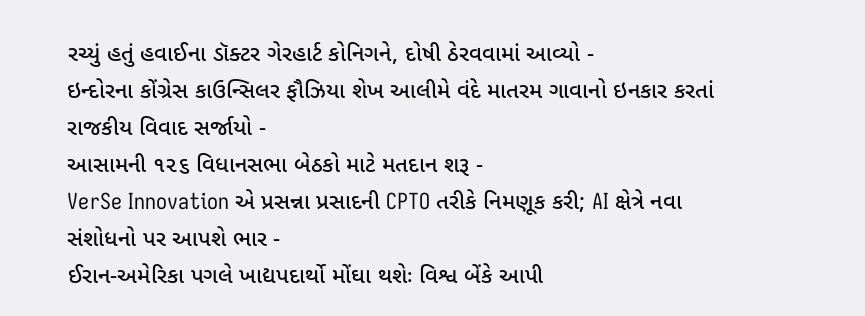રચ્યું હતું હવાઈના ડૉક્ટર ગેરહાર્ટ કોનિગને, દોષી ઠેરવવામાં આવ્યો -
ઇન્દોરના કોંગ્રેસ કાઉન્સિલર ફૌઝિયા શેખ આલીમે વંદે માતરમ ગાવાનો ઇનકાર કરતાં રાજકીય વિવાદ સર્જાયો -
આસામની ૧૨૬ વિધાનસભા બેઠકો માટે મતદાન શરૂ -
VerSe Innovation એ પ્રસન્ના પ્રસાદની CPTO તરીકે નિમણૂક કરી; AI ક્ષેત્રે નવા સંશોધનો પર આપશે ભાર -
ઈરાન-અમેરિકા પગલે ખાદ્યપદાર્થો મોંઘા થશેઃ વિશ્વ બેંકે આપી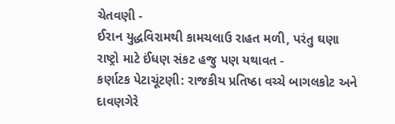ચેતવણી -
ઈરાન યુદ્ધવિરામથી કામચલાઉ રાહત મળી, પરંતુ ઘણા રાષ્ટ્રો માટે ઈંધણ સંકટ હજુ પણ યથાવત -
કર્ણાટક પેટાચૂંટણી: રાજકીય પ્રતિષ્ઠા વચ્ચે બાગલકોટ અને દાવણગેરે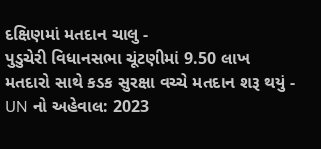દક્ષિણમાં મતદાન ચાલુ -
પુડુચેરી વિધાનસભા ચૂંટણીમાં 9.50 લાખ મતદારો સાથે કડક સુરક્ષા વચ્ચે મતદાન શરૂ થયું -
UN નો અહેવાલ: 2023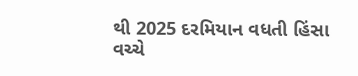થી 2025 દરમિયાન વધતી હિંસા વચ્ચે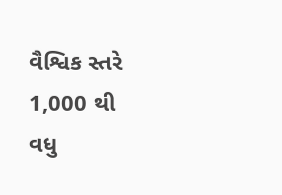વૈશ્વિક સ્તરે 1,000 થી વધુ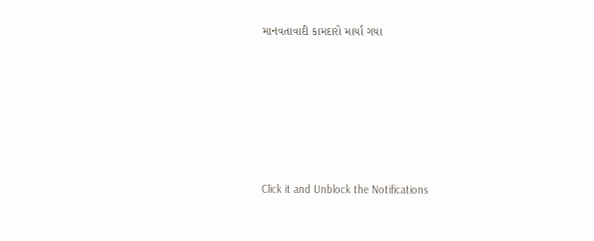માનવતાવાદી કામદારો માર્યા ગયા











Click it and Unblock the Notifications